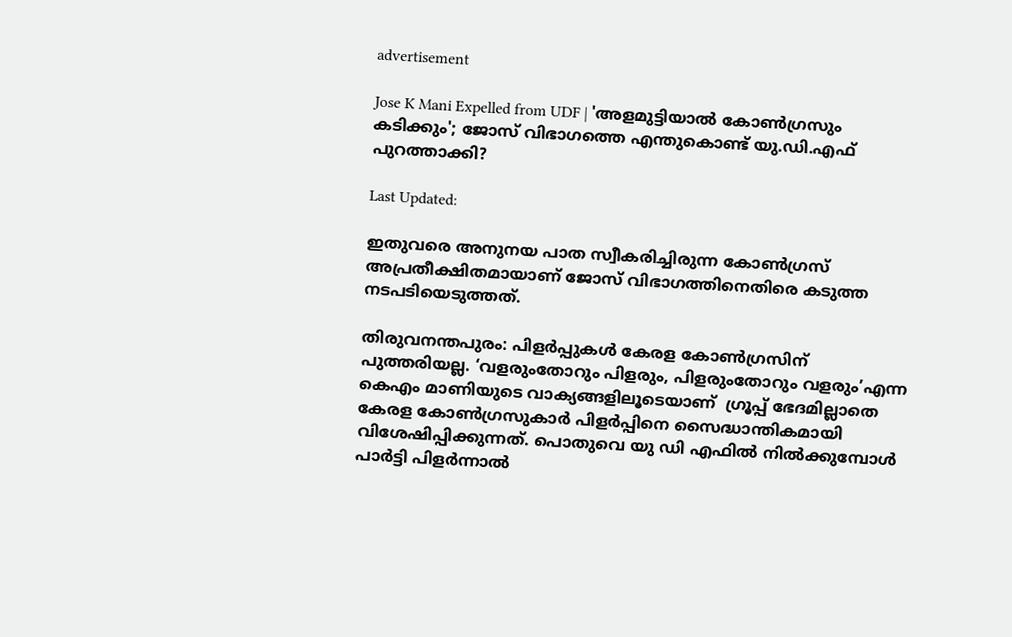advertisement

Jose K Mani Expelled from UDF | 'അളമുട്ടിയാൽ കോൺഗ്രസും കടിക്കും'; ജോസ് വിഭാഗത്തെ എന്തുകൊണ്ട് യു.ഡി.എഫ് പുറത്താക്കി?

Last Updated:

ഇതുവരെ അനുനയ പാത സ്വീകരിച്ചിരുന്ന കോൺഗ്രസ് അപ്രതീക്ഷിതമായാണ് ജോസ് വിഭാഗത്തിനെതിരെ കടുത്ത നടപടിയെടുത്തത്.

തിരുവനന്തപുരം: പിളർപ്പുകൾ കേരള കോൺഗ്രസിന് പുത്തരിയല്ല. ‘വളരുംതോറും പിളരും, പിളരുംതോറും വളരും’എന്ന കെഎം മാണിയുടെ വാക്യങ്ങളിലൂടെയാണ്  ഗ്രൂപ്പ് ഭേദമില്ലാതെ കേരള കോൺഗ്രസുകാർ പിളർപ്പിനെ സൈദ്ധാന്തികമായി വിശേഷിപ്പിക്കുന്നത്. പൊതുവെ യു ഡി എഫിൽ നിൽക്കുമ്പോൾ  പാർട്ടി പിളർന്നാൽ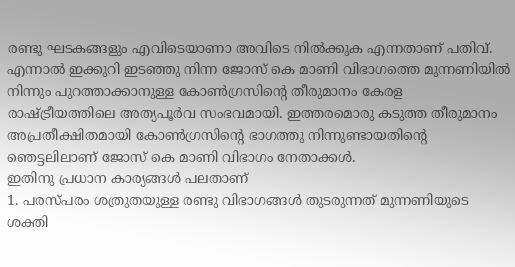രണ്ടു ഘടകങ്ങളും എവിടെയാണാ അവിടെ നിൽക്കുക എന്നതാണ് പതിവ്.
എന്നാൽ ഇക്കുറി ഇട‌ഞ്ഞു നിന്ന ജോസ് കെ മാണി വിഭാഗത്തെ മുന്നണിയിൽ നിന്നും പുറത്താക്കാനുള്ള കോൺഗ്രസിന്റെ തീരുമാനം കേരള രാഷ്ട്രീയത്തിലെ അത്യപൂർവ സംഭവമായി. ഇത്തരമൊരു കടുത്ത തീരുമാനം അപ്രതീക്ഷിതമായി കോൺഗ്രസിന്റെ ഭാഗത്തു നിന്നുണ്ടായതിന്റെ ഞെട്ടലിലാണ് ജോസ് കെ മാണി വിഭാഗം നേതാക്കൾ.
ഇതിനു പ്രധാന കാര്യങ്ങൾ പലതാണ്
1. പരസ്പരം ശത്രുതയുള്ള രണ്ടു വിഭാഗങ്ങൾ തുടരുന്നത് മുന്നണിയുടെ ശക്തി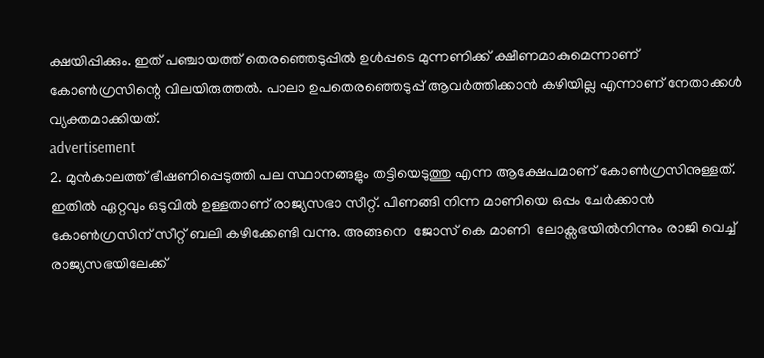ക്ഷയിപ്പിക്കും. ഇത് പഞ്ചായത്ത് തെരഞ്ഞെടുപ്പിൽ ഉൾപ്പടെ മുന്നണിക്ക് ക്ഷീണമാകുമെന്നാണ് കോൺഗ്രസിന്റെ വിലയിരുത്തൽ. പാലാ ഉപതെരഞ്ഞെടുപ്പ് ആവർത്തിക്കാൻ കഴിയില്ല എന്നാണ് നേതാക്കൾ വ്യക്തമാക്കിയത്.
advertisement
2. മുൻകാലത്ത് ഭീഷണിപ്പെടുത്തി പല സ്ഥാനങ്ങളും തട്ടിയെടുത്തു എന്ന ആക്ഷേപമാണ് കോൺഗ്രസിനുള്ളത്. ഇതിൽ ഏറ്റവും ഒടുവിൽ ഉള്ളതാണ് രാജ്യസഭാ സീറ്റ്. പിണങ്ങി നിന്ന മാണിയെ ഒപ്പം ചേർക്കാൻ കോൺഗ്രസിന് സീറ്റ് ബലി കഴിക്കേണ്ടി വന്നു. അങ്ങനെ  ജോസ് കെ മാണി  ലോക്സഭയിൽനിന്നും രാജി വെച്ച് രാജ്യസഭയിലേക്ക്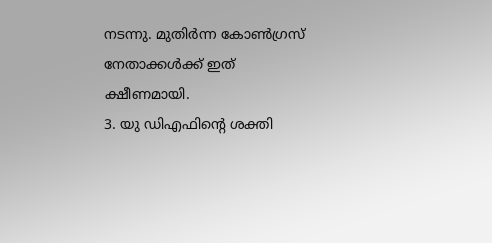നടന്നു. മുതിർന്ന കോൺഗ്രസ് നേതാക്കൾക്ക് ഇത് ക്ഷീണമായി.
3. യു ഡിഎഫിന്റെ ശക്തി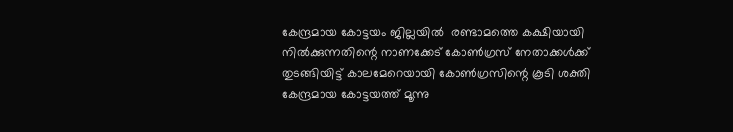കേന്ദ്രമായ കോട്ടയം ജില്ലയിൽ  രണ്ടാമത്തെ കക്ഷിയായി  നിൽക്കുന്നതിന്റെ നാണക്കേട് കോൺഗ്രസ് നേതാക്കൾക്ക് തുടങ്ങിയിട്ട് കാലമേറെയായി കോൺഗ്രസിന്റെ കൂടി ശക്തി കേന്ദ്രമായ കോട്ടയത്ത് മൂന്നു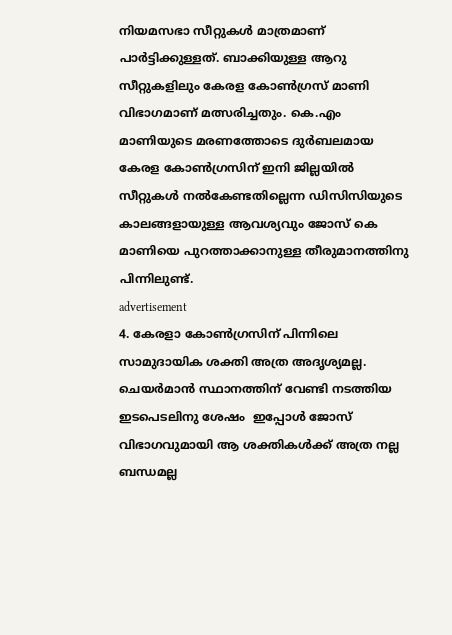നിയമസഭാ സീറ്റുകൾ മാത്രമാണ് പാർട്ടിക്കുള്ളത്. ബാക്കിയുള്ള ആറു സീറ്റുകളിലും കേരള കോൺഗ്രസ് മാണി വിഭാഗമാണ് മത്സരിച്ചതും. കെ.എം മാണിയുടെ മരണത്തോടെ ദുർബലമായ കേരള കോൺഗ്രസിന് ഇനി ജില്ലയിൽ സീറ്റുകൾ നൽകേണ്ടതില്ലെന്ന ഡിസിസിയുടെ കാലങ്ങളായുള്ള ആവശ്യവും ജോസ് കെ മാണിയെ പുറത്താക്കാനുള്ള തീരുമാനത്തിനു പിന്നിലുണ്ട്.
advertisement
4. കേരളാ കോൺഗ്രസിന് പിന്നിലെ  സാമുദായിക ശക്തി അത്ര അദൃശ്യമല്ല. ചെയർമാൻ സ്ഥാനത്തിന് വേണ്ടി നടത്തിയ ഇടപെടലിനു ശേഷം  ഇപ്പോൾ ജോസ് വിഭാഗവുമായി ആ ശക്തികൾക്ക് അത്ര നല്ല ബന്ധമല്ല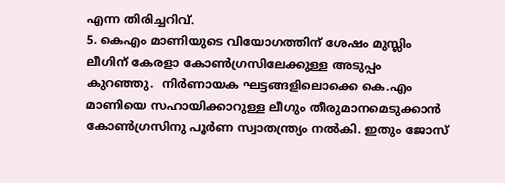എന്ന തിരിച്ചറിവ്.
5. കെഎം മാണിയുടെ വിയോഗത്തിന് ശേഷം മുസ്ലിം ലീഗിന് കേരളാ കോൺഗ്രസിലേക്കുള്ള അടുപ്പം കുറഞ്ഞു.  നിർണായക ഘട്ടങ്ങളിലൊക്കെ കെ.എം മാണിയെ സഹായിക്കാറുള്ള ലീഗും തീരുമാനമെടുക്കാൻ കോൺഗ്രസിനു പൂർണ സ്വാതന്ത്ര്യം നൽകി. ഇതും ജോസ്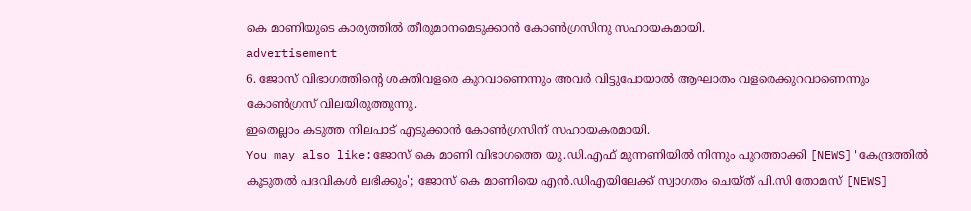കെ മാണിയുടെ കാര്യത്തിൽ തീരുമാനമെടുക്കാൻ കോൺഗ്രസിനു സഹായകമായി.
advertisement
6. ജോസ് വിഭാഗത്തിന്റെ ശക്തിവളരെ കുറവാണെന്നും അവർ വിട്ടുപോയാൽ ആഘാതം വളരെക്കുറവാണെന്നും കോൺഗ്രസ് വിലയിരുത്തുന്നു.
ഇതെല്ലാം കടുത്ത നിലപാട് എടുക്കാൻ കോൺഗ്രസിന് സഹായകരമായി.
You may also like:ജോസ് കെ മാണി വിഭാഗത്തെ യു.ഡി.എഫ് മുന്നണിയിൽ നിന്നും പുറത്താക്കി [NEWS]'കേന്ദ്രത്തിൽ കൂടുതൽ പദവികൾ ലഭിക്കും'; ജോസ് കെ മാണിയെ എൻ.ഡിഎയിലേക്ക് സ്വാഗതം ചെയ്ത് പി.സി തോമസ് [NEWS]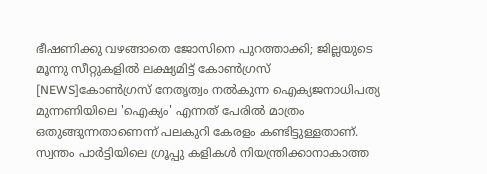ഭീഷണിക്കു വഴങ്ങാതെ ജോസിനെ പുറത്താക്കി; ജില്ലയുടെ മൂന്നു സീറ്റുകളിൽ ലക്ഷ്യമിട്ട് കോൺഗ്രസ് [NEWS]കോൺഗ്രസ് നേതൃത്വം നൽകുന്ന ഐക്യജനാധിപത്യ മുന്നണിയിലെ 'ഐക്യം' എന്നത് പേരിൽ മാത്രം ഒതുങ്ങുന്നതാണെന്ന് പലകുറി കേരളം കണ്ടിട്ടുള്ളതാണ്. സ്വന്തം പാർട്ടിയിലെ ഗ്രൂപ്പു കളികൾ നിയന്ത്രിക്കാനാകാത്ത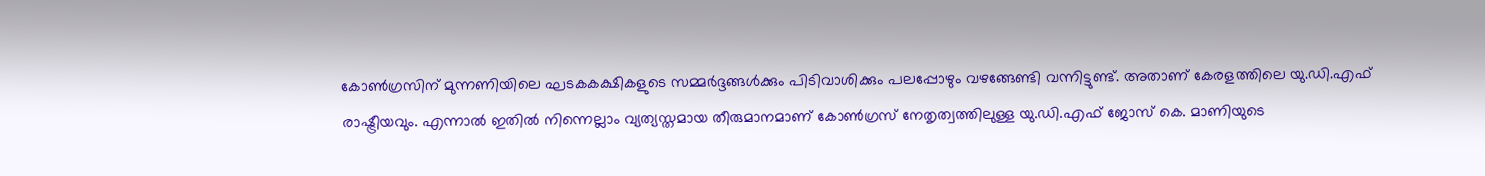കോൺഗ്രസിന് മുന്നണിയിലെ ഘടകകക്ഷികളുടെ സമ്മർദ്ദങ്ങൾക്കും പിടിവാശിക്കും പലപ്പോഴും വഴങ്ങേണ്ടി വന്നിട്ടുണ്ട്. അതാണ് കേരളത്തിലെ യു.ഡി.എഫ് രാഷ്ട്രീയവും. എന്നാൽ ഇതിൽ നിന്നെല്ലാം വ്യത്യസ്തമായ തീരുമാനമാണ് കോൺഗ്രസ് നേതൃത്വത്തിലുള്ള യു.ഡി.എഫ് ജോസ് കെ. മാണിയുടെ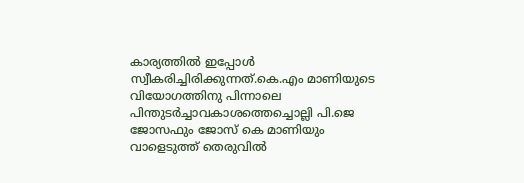കാര്യത്തിൽ ഇപ്പോൾ സ്വീകരിച്ചിരിക്കുന്നത്.കെ.എം മാണിയുടെ വിയോഗത്തിനു പിന്നാലെ പിന്തുടർച്ചാവകാശത്തെച്ചൊല്ലി പി.ജെ ജോസഫും ജോസ് കെ മാണിയും വാളെടുത്ത് തെരുവിൽ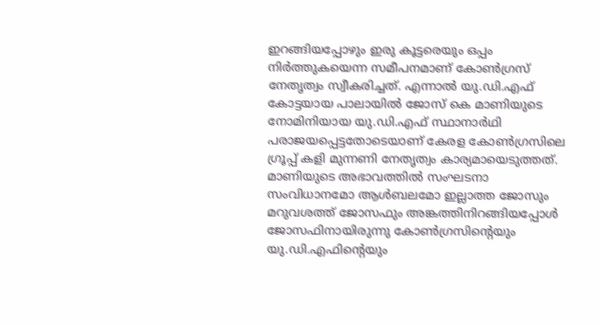ഇറങ്ങിയപ്പോഴും ഇരു കൂട്ടരെയും ഒപ്പം നിർത്തുകയെന്ന സമീപനമാണ് കോൺഗ്രസ് നേതൃത്വം സ്വീകരിച്ചത്. എന്നാൽ യു.ഡി.എഫ് കോട്ടയായ പാലായിൽ ജോസ് കെ മാണിയുടെ നോമിനിയായ യു.ഡി.എഫ് സ്ഥാനാർഥി പരാജയപ്പെട്ടതോടെയാണ് കേരള കോൺഗ്രസിലെ ഗ്രൂപ്പ് കളി മുന്നണി നേതൃത്വം കാര്യമായെടുത്തത്. മാണിയുടെ അഭാവത്തിൽ സംഘടനാ സംവിധാനമോ ആൾബലമോ ഇല്ലാത്ത ജോസും മറുവശത്ത് ജോസഫും അങ്കത്തിനിറങ്ങിയപ്പോൾ ജോസഫിനായിരുന്നു കോൺഗ്രസിന്റെയും  യു.ഡി.എഫിന്റെയും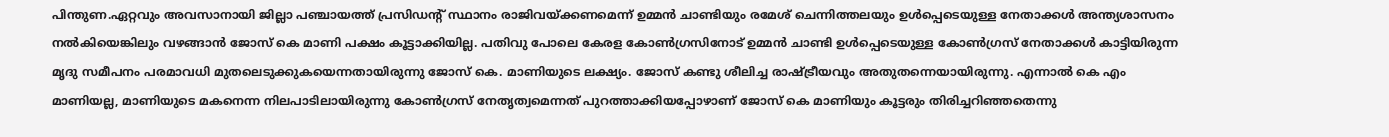പിന്തുണ.ഏറ്റവും അവസാനായി ജില്ലാ പഞ്ചായത്ത് പ്രസിഡന്റ് സ്ഥാനം രാജിവയ്ക്കണമെന്ന് ഉമ്മൻ ചാണ്ടിയും രമേശ് ചെന്നിത്തലയും ഉൾപ്പെടെയുള്ള നേതാക്കൾ അന്ത്യശാസനം നൽകിയെങ്കിലും വഴങ്ങാൻ ജോസ് കെ മാണി പക്ഷം കൂട്ടാക്കിയില്ല. പതിവു പോലെ കേരള കോൺഗ്രസിനോട് ഉമ്മൻ ചാണ്ടി ഉൾപ്പെടെയുള്ള കോൺഗ്രസ് നേതാക്കൾ കാട്ടിയിരുന്ന മൃദു സമീപനം പരമാവധി മുതലെടുക്കുകയെന്നതായിരുന്നു ജോസ് കെ. മാണിയുടെ ലക്ഷ്യം. ജോസ് കണ്ടു ശീലിച്ച രാഷ്ട്രീയവും അതുതന്നെയായിരുന്നു. എന്നാൽ കെ എം മാണിയല്ല, മാണിയുടെ മകനെന്ന നിലപാടിലായിരുന്നു കോൺഗ്രസ് നേതൃത്വമെന്നത് പുറത്താക്കിയപ്പോഴാണ് ജോസ് കെ മാണിയും കൂട്ടരും തിരിച്ചറിഞ്ഞതെന്നു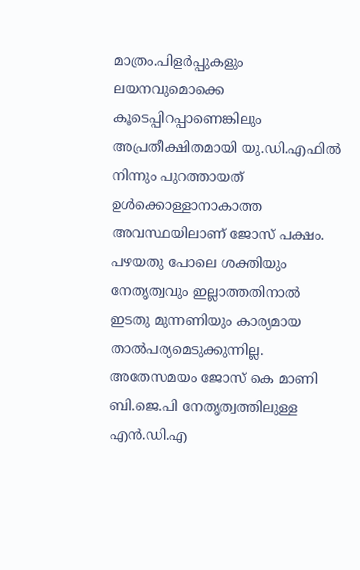മാത്രം.പിളർപ്പുകളും ലയനവുമൊക്കെ കൂടെപ്പിറപ്പാണെങ്കിലും അപ്രതീക്ഷിതമായി യു.ഡി.എഫിൽ നിന്നും പുറത്തായത് ഉൾക്കൊള്ളാനാകാത്ത അവസ്ഥയിലാണ് ജോസ് പക്ഷം. പഴയതു പോലെ ശക്തിയും നേതൃത്വവും ഇല്ലാത്തതിനാൽ ഇടതു മുന്നണിയും കാര്യമായ താൽപര്യമെടുക്കുന്നില്ല. അതേസമയം ജോസ് കെ മാണി ബി.ജെ.പി നേതൃത്വത്തിലുള്ള എൻ.ഡി.എ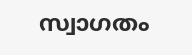സ്വാഗതം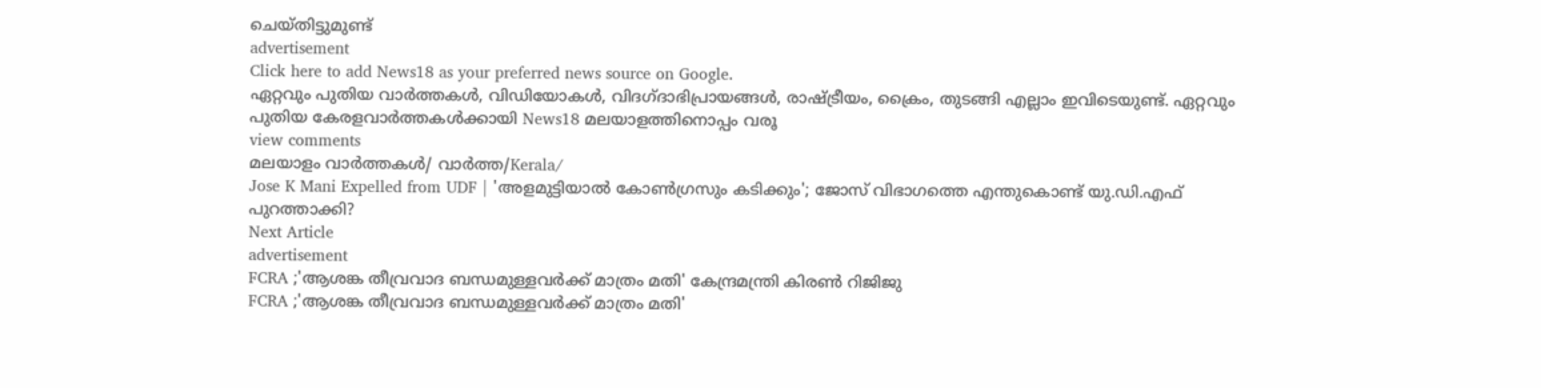ചെയ്തിട്ടുമുണ്ട്
advertisement
Click here to add News18 as your preferred news source on Google.
ഏറ്റവും പുതിയ വാർത്തകൾ, വിഡിയോകൾ, വിദഗ്ദാഭിപ്രായങ്ങൾ, രാഷ്ട്രീയം, ക്രൈം, തുടങ്ങി എല്ലാം ഇവിടെയുണ്ട്. ഏറ്റവും പുതിയ കേരളവാർത്തകൾക്കായി News18 മലയാളത്തിനൊപ്പം വരൂ
view comments
മലയാളം വാർത്തകൾ/ വാർത്ത/Kerala/
Jose K Mani Expelled from UDF | 'അളമുട്ടിയാൽ കോൺഗ്രസും കടിക്കും'; ജോസ് വിഭാഗത്തെ എന്തുകൊണ്ട് യു.ഡി.എഫ് പുറത്താക്കി?
Next Article
advertisement
FCRA ;'ആശങ്ക തീവ്രവാദ ബന്ധമുള്ളവർക്ക് മാത്രം മതി' കേന്ദ്രമന്ത്രി കിരണ്‍ റിജിജു
FCRA ;'ആശങ്ക തീവ്രവാദ ബന്ധമുള്ളവർക്ക് മാത്രം മതി'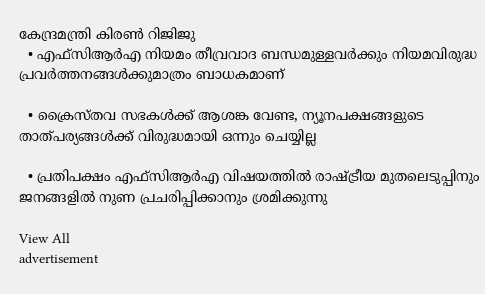കേന്ദ്രമന്ത്രി കിരണ്‍ റിജിജു
  • എഫ്‌സിആർഎ നിയമം തീവ്രവാദ ബന്ധമുള്ളവർക്കും നിയമവിരുദ്ധ പ്രവർത്തനങ്ങൾക്കുമാത്രം ബാധകമാണ്

  • ക്രൈസ്തവ സഭകൾക്ക് ആശങ്ക വേണ്ട, ന്യൂനപക്ഷങ്ങളുടെ താത്പര്യങ്ങൾക്ക് വിരുദ്ധമായി ഒന്നും ചെയ്യില്ല

  • പ്രതിപക്ഷം എഫ്‌സിആർഎ വിഷയത്തിൽ രാഷ്ട്രീയ മുതലെടുപ്പിനും ജനങ്ങളിൽ നുണ പ്രചരിപ്പിക്കാനും ശ്രമിക്കുന്നു

View All
advertisement